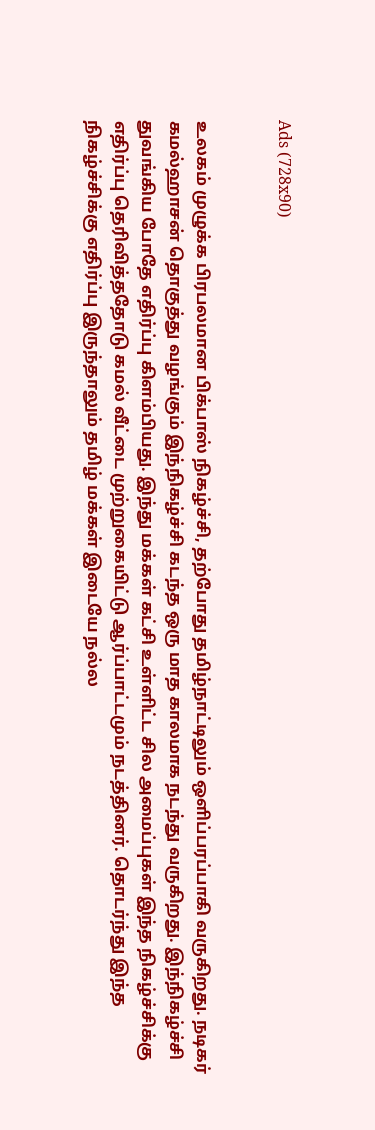Ads (728x90)


உலகம் முழுக்க பிரபலமான பிக்பாஸ் நிகழ்ச்சி, தற்போது தமிழ்நாட்டிலும் ஒளிப்பரப்பாகி வருகிறது. நடிகர் கமல்ஹாசன் தொகுத்து வழங்கும் இந்நிகழ்ச்சி கடந்த ஒரு மாத காலமாக நடந்து வருகிறது. இந்நிகழ்ச்சி துவங்கிய போதே எதிர்ப்பு கிளம்பியது. இந்து மக்கள் கட்சி உள்ளிட்ட சில அமைப்புகள் இந்த நிகழ்ச்சிக்கு எதிர்ப்பு தெரிவித்ததோடு கமல் வீட்டை முற்றுகையிட்டு ஆர்ப்பாட்டமும் நடத்தினர். தொடர்ந்து இந்த நிகழ்ச்சிக்கு எதிர்ப்பு இருந்தாலும் தமிழ் மக்கள் இடையே நல்ல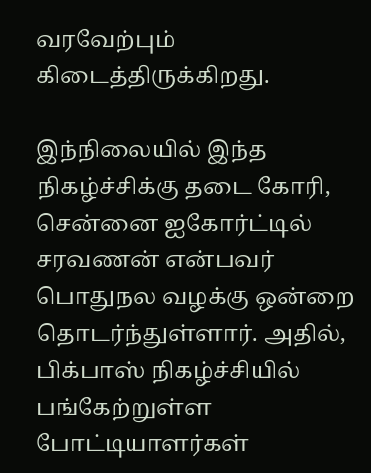வரவேற்பும் கிடைத்திருக்கிறது.

இந்நிலையில் இந்த நிகழ்ச்சிக்கு தடை கோரி, சென்னை ஐகோர்ட்டில் சரவணன் என்பவர் பொதுநல வழக்கு ஒன்றை தொடர்ந்துள்ளார். அதில், பிக்பாஸ் நிகழ்ச்சியில் பங்கேற்றுள்ள போட்டியாளர்கள்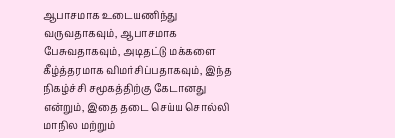ஆபாசமாக உடையணிந்து வருவதாகவும், ஆபாசமாக பேசுவதாகவும், அடிதட்டு மக்களை கீழ்த்தரமாக விமர்சிப்பதாகவும், இந்த நிகழ்ச்சி சமூகத்திற்கு கேடானது என்றும், இதை தடை செய்ய சொல்லி மாநில மற்றும்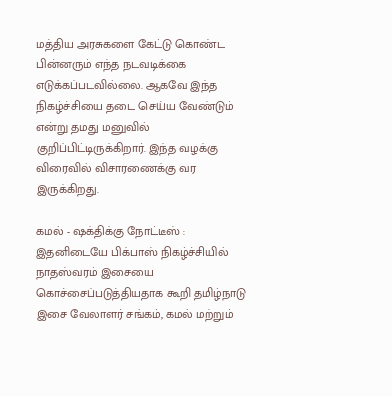மத்திய அரசுகளை கேட்டு கொண்ட பின்னரும் எந்த நடவடிக்கை எடுக்கப்படவில்லை. ஆகவே இந்த நிகழ்ச்சியை தடை செய்ய வேண்டும் என்று தமது மனுவில் குறிப்பிட்டிருக்கிறார். இந்த வழக்கு விரைவில் விசாரணைக்கு வர இருக்கிறது.

கமல் - ஷக்திக்கு நோட்டீஸ் :
இதனிடையே பிக்பாஸ் நிகழ்ச்சியில் நாதஸ்வரம் இசையை கொச்சைப்படுத்தியதாக கூறி தமிழ்நாடு இசை வேலாளர் சங்கம், கமல் மற்றும்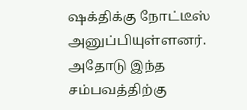ஷக்திக்கு நோட்டீஸ் அனுப்பியுள்ளனர். அதோடு இந்த சம்பவத்திற்கு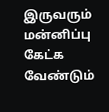இருவரும் மன்னிப்பு கேட்க வேண்டும்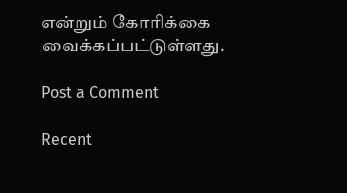என்றும் கோரிக்கை வைக்கப்பட்டுள்ளது.

Post a Comment

Recent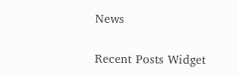News

Recent Posts Widget